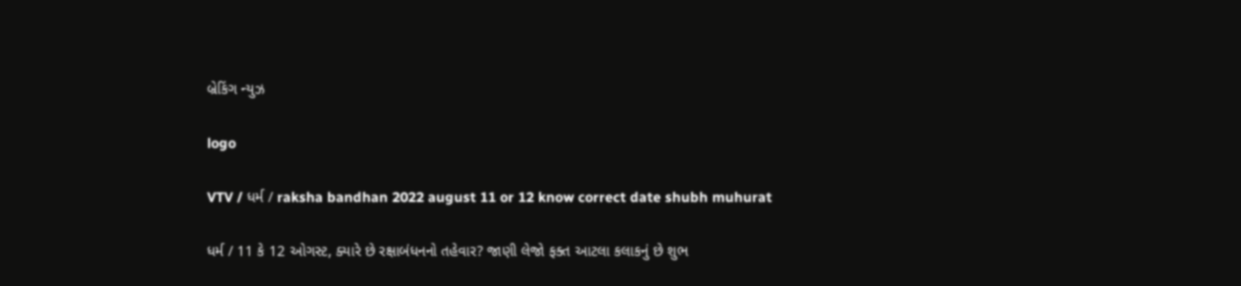બ્રેકિંગ ન્યુઝ

logo

VTV / ધર્મ / raksha bandhan 2022 august 11 or 12 know correct date shubh muhurat

ધર્મ / 11 કે 12 ઓગસ્ટ, ક્યારે છે રક્ષાબંધનનો તહેવાર? જાણી લેજો ફક્ત આટલા કલાકનું છે શુભ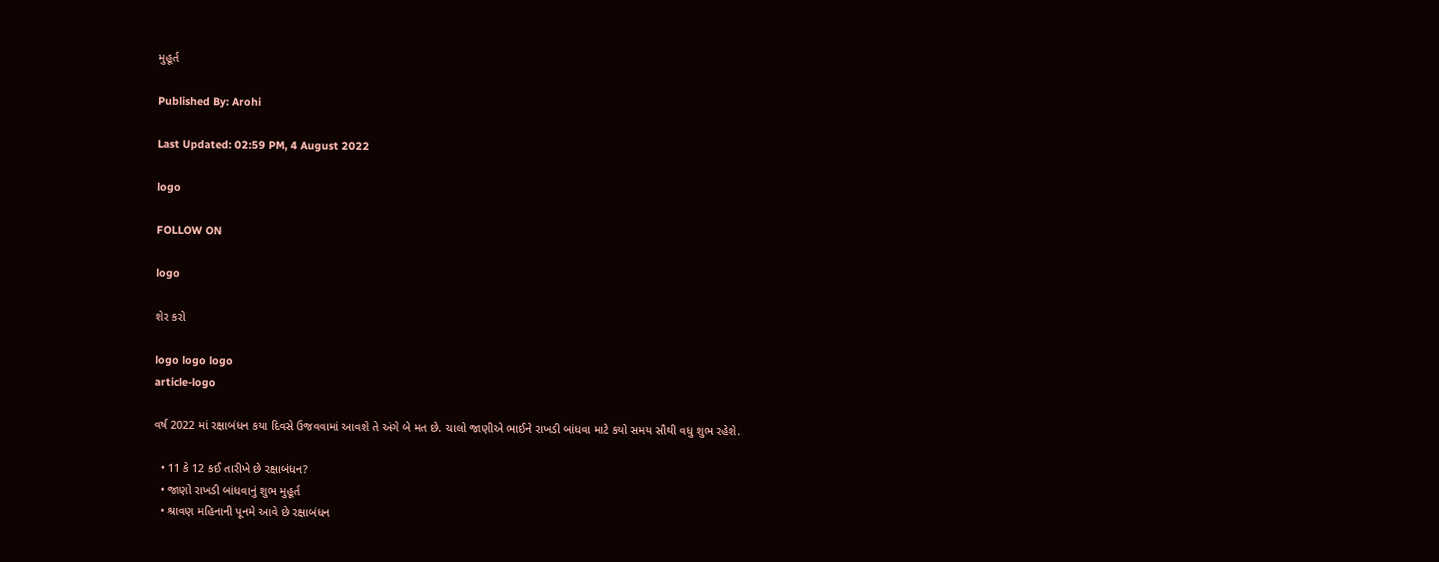મુહૂર્ત

Published By: Arohi

Last Updated: 02:59 PM, 4 August 2022

logo

FOLLOW ON

logo

શેર કરો

logo logo logo
article-logo

વર્ષ 2022 માં રક્ષાબંધન કયા દિવસે ઉજવવામાં આવશે તે અંગે બે મત છે. ચાલો જાણીએ ભાઈને રાખડી બાંધવા માટે કયો સમય સૌથી વધુ શુભ રહેશે.

  • 11 કે 12 કઈ તારીખે છે રક્ષાબંધન?
  • જાણો રાખડી બાંધવાનું શુભ મુહૂર્ત
  • શ્રાવણ મહિનાની પૂનમે આવે છે રક્ષાબંધન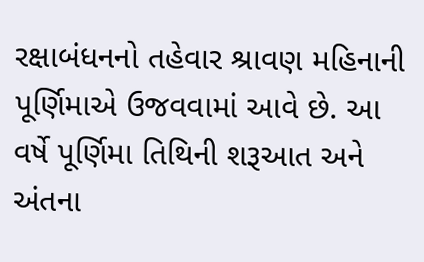રક્ષાબંધનનો તહેવાર શ્રાવણ મહિનાની પૂર્ણિમાએ ઉજવવામાં આવે છે. આ વર્ષે પૂર્ણિમા તિથિની શરૂઆત અને અંતના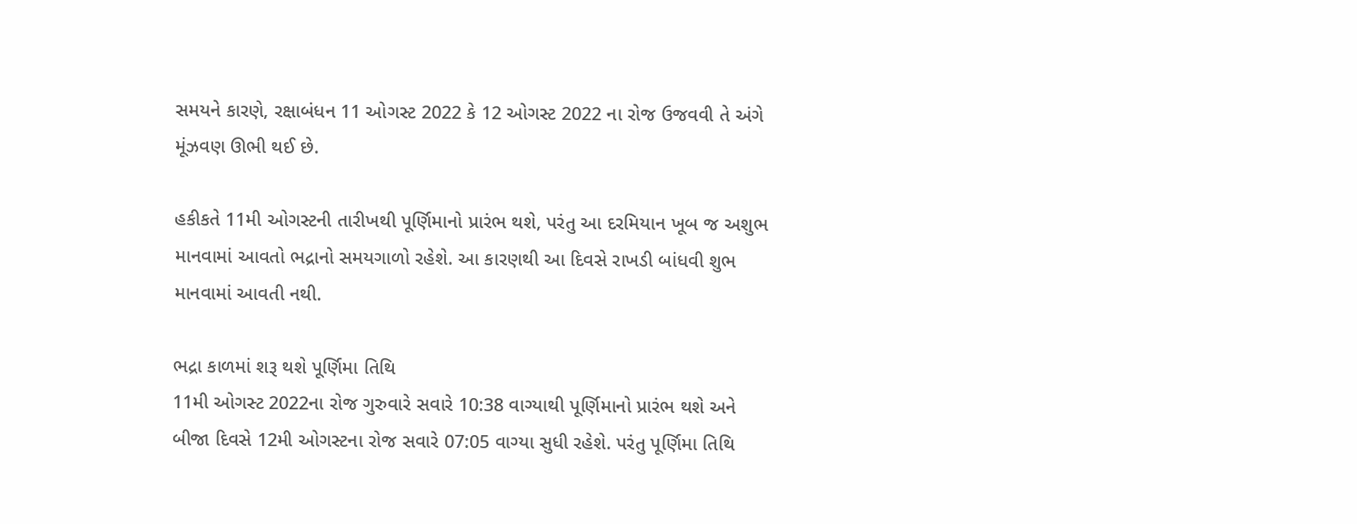સમયને કારણે, રક્ષાબંધન 11 ઓગસ્ટ 2022 કે 12 ઓગસ્ટ 2022 ના રોજ ઉજવવી તે અંગે મૂંઝવણ ઊભી થઈ છે.

હકીકતે 11મી ઓગસ્ટની તારીખથી પૂર્ણિમાનો પ્રારંભ થશે, પરંતુ આ દરમિયાન ખૂબ જ અશુભ માનવામાં આવતો ભદ્રાનો સમયગાળો રહેશે. આ કારણથી આ દિવસે રાખડી બાંધવી શુભ માનવામાં આવતી નથી.

ભદ્રા કાળમાં શરૂ થશે પૂર્ણિમા તિથિ
11મી ઓગસ્ટ 2022ના રોજ ગુરુવારે સવારે 10:38 વાગ્યાથી પૂર્ણિમાનો પ્રારંભ થશે અને બીજા દિવસે 12મી ઓગસ્ટના રોજ સવારે 07:05 વાગ્યા સુધી રહેશે. પરંતુ પૂર્ણિમા તિથિ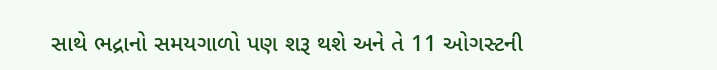સાથે ભદ્રાનો સમયગાળો પણ શરૂ થશે અને તે 11 ઓગસ્ટની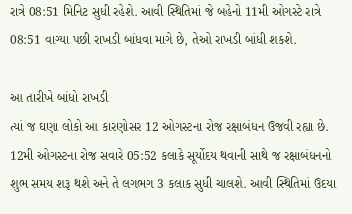રાત્રે 08:51 મિનિટ સુધી રહેશે. આવી સ્થિતિમાં જે બહેનો 11મી ઓગસ્ટે રાત્રે 08:51 વાગ્યા પછી રાખડી બાંધવા માગે છે, તેઓ રાખડી બાંધી શકશે.

આ તારીખે બાંધો રાખડી
ત્યાં જ ઘણા લોકો આ કારણોસર 12 ઓગસ્ટના રોજ રક્ષાબંધન ઉજવી રહ્યા છે. 12મી ઓગસ્ટના રોજ સવારે 05:52 કલાકે સૂર્યોદય થવાની સાથે જ રક્ષાબંધનનો શુભ સમય શરૂ થશે અને તે લગભગ 3 કલાક સુધી ચાલશે. આવી સ્થિતિમાં ઉદયા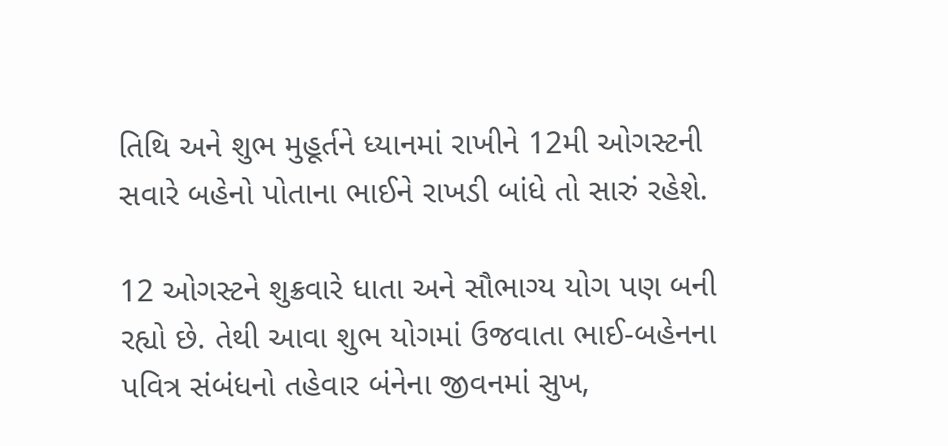તિથિ અને શુભ મુહૂર્તને ધ્યાનમાં રાખીને 12મી ઓગસ્ટની સવારે બહેનો પોતાના ભાઈને રાખડી બાંધે તો સારું રહેશે.

12 ઓગસ્ટને શુક્રવારે ધાતા અને સૌભાગ્ય યોગ પણ બની રહ્યો છે. તેથી આવા શુભ યોગમાં ઉજવાતા ભાઈ-બહેનના પવિત્ર સંબંધનો તહેવાર બંનેના જીવનમાં સુખ,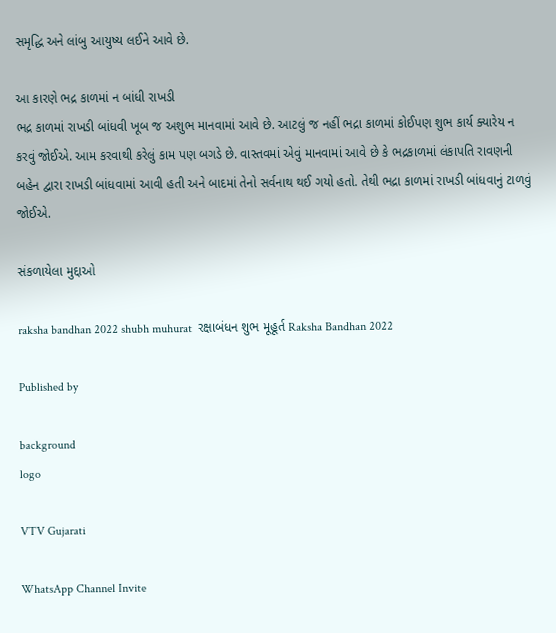સમૃદ્ધિ અને લાંબુ આયુષ્ય લઈને આવે છે.

આ કારણે ભદ્ર કાળમાં ન બાંધી રાખડી
ભદ્ર કાળમાં રાખડી બાંધવી ખૂબ જ અશુભ માનવામાં આવે છે. આટલું જ નહીં ભદ્રા કાળમાં કોઈપણ શુભ કાર્ય ક્યારેય ન કરવું જોઈએ. આમ કરવાથી કરેલું કામ પણ બગડે છે. વાસ્તવમાં એવું માનવામાં આવે છે કે ભદ્રકાળમાં લંકાપતિ રાવણની બહેન દ્વારા રાખડી બાંધવામાં આવી હતી અને બાદમાં તેનો સર્વનાથ થઈ ગયો હતો. તેથી ભદ્રા કાળમાં રાખડી બાંધવાનું ટાળવું જોઈએ.

સંકળાયેલા મુદ્દાઓ

raksha bandhan 2022 shubh muhurat  રક્ષાબંધન શુભ મૂહૂર્ત Raksha Bandhan 2022

Published by

background
logo

VTV Gujarati

WhatsApp Channel Invite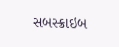સબસ્ક્રાઇબ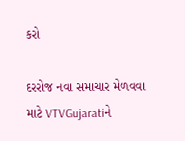કરો

દરરોજ નવા સમાચાર મેળવવા માટે VTVGujaratiને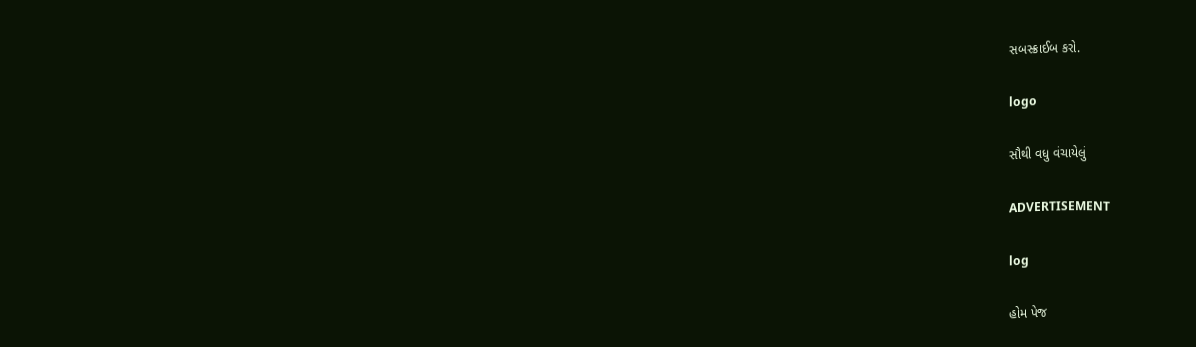સબસ્ક્રાઈબ કરો.

logo

સૌથી વધુ વંચાયેલું

ADVERTISEMENT

log

હોમ પેજ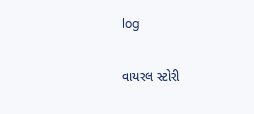log

વાયરલ સ્ટોરી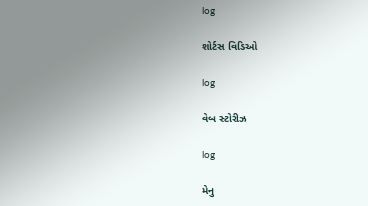log

શોર્ટસ વિડિઓ

log

વેબ સ્ટોરીઝ

log

મેનુ